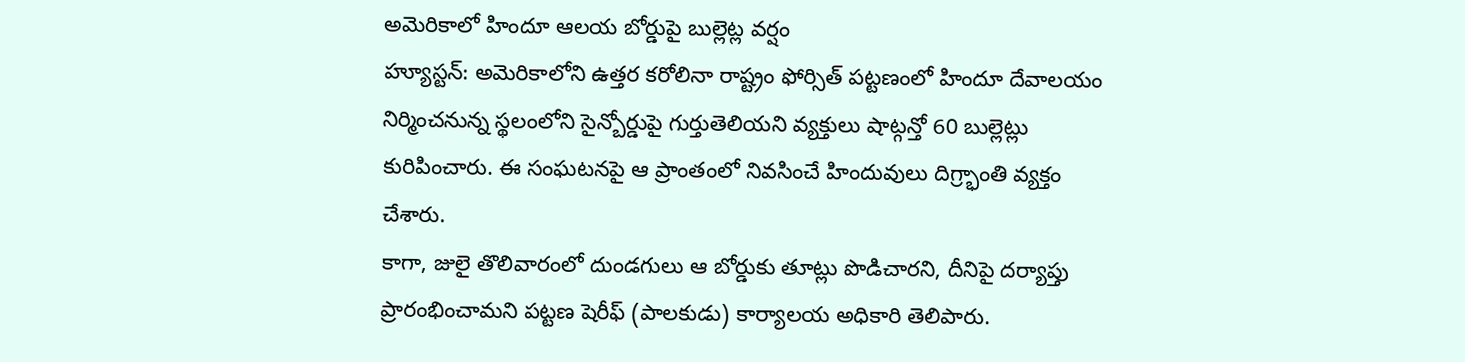అమెరికాలో హిందూ ఆలయ బోర్డుపై బుల్లెట్ల వర్షం
హ్యూస్టన్: అమెరికాలోని ఉత్తర కరోలినా రాష్ట్రం ఫోర్సిత్ పట్టణంలో హిందూ దేవాలయం నిర్మించనున్న స్థలంలోని సైన్బోర్డుపై గుర్తుతెలియని వ్యక్తులు షాట్గన్తో 60 బుల్లెట్లు కురిపించారు. ఈ సంఘటనపై ఆ ప్రాంతంలో నివసించే హిందువులు దిగ్ర్భాంతి వ్యక్తం చేశారు.
కాగా, జులై తొలివారంలో దుండగులు ఆ బోర్డుకు తూట్లు పొడిచారని, దీనిపై దర్యాప్తు ప్రారంభించామని పట్టణ షెరీఫ్ (పాలకుడు) కార్యాలయ అధికారి తెలిపారు.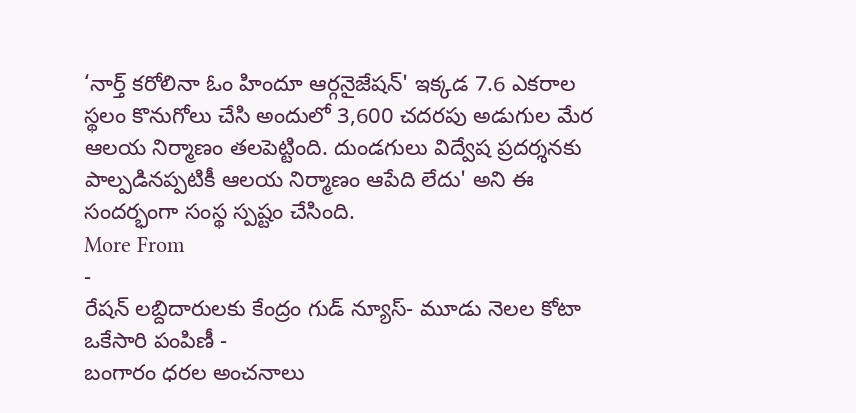‘నార్త్ కరోలినా ఓం హిందూ ఆర్గనైజేషన్' ఇక్కడ 7.6 ఎకరాల స్థలం కొనుగోలు చేసి అందులో 3,600 చదరపు అడుగుల మేర ఆలయ నిర్మాణం తలపెట్టింది. దుండగులు విద్వేష ప్రదర్శనకు పాల్పడినప్పటికీ ఆలయ నిర్మాణం ఆపేది లేదు' అని ఈ సందర్భంగా సంస్థ స్పష్టం చేసింది.
More From
-
రేషన్ లబ్దిదారులకు కేంద్రం గుడ్ న్యూస్- మూడు నెలల కోటా ఒకేసారి పంపిణీ -
బంగారం ధరల అంచనాలు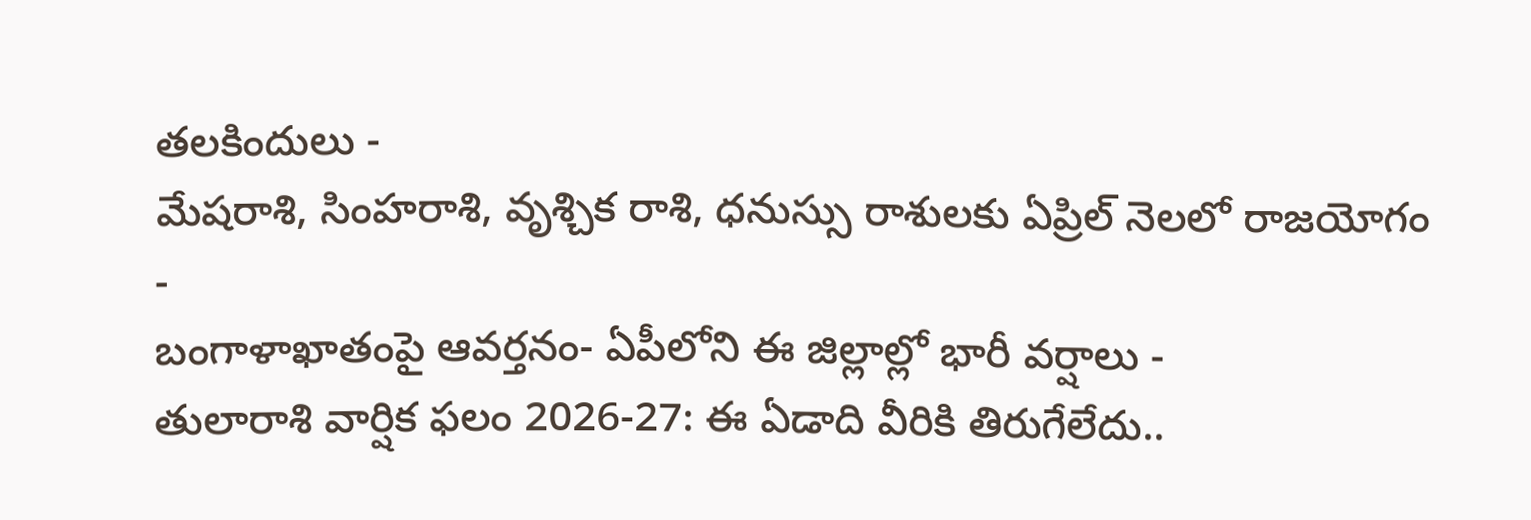తలకిందులు -
మేషరాశి, సింహరాశి, వృశ్చిక రాశి, ధనుస్సు రాశులకు ఏప్రిల్ నెలలో రాజయోగం -
బంగాళాఖాతంపై ఆవర్తనం- ఏపీలోని ఈ జిల్లాల్లో భారీ వర్షాలు -
తులారాశి వార్షిక ఫలం 2026-27: ఈ ఏడాది వీరికి తిరుగేలేదు..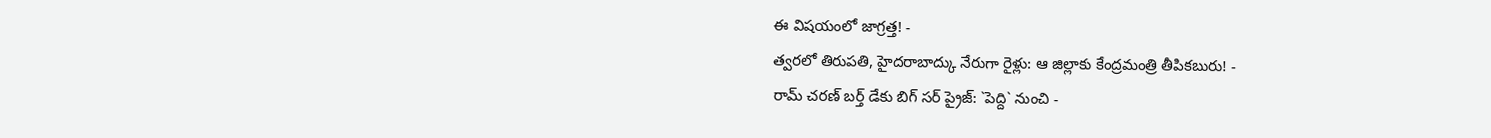ఈ విషయంలో జాగ్రత్త! -
త్వరలో తిరుపతి, హైదరాబాద్కు నేరుగా రైళ్లు: ఆ జిల్లాకు కేంద్రమంత్రి తీపికబురు! -
రామ్ చరణ్ బర్త్ డేకు బిగ్ సర్ ప్రైజ్: `పెద్ది` నుంచి -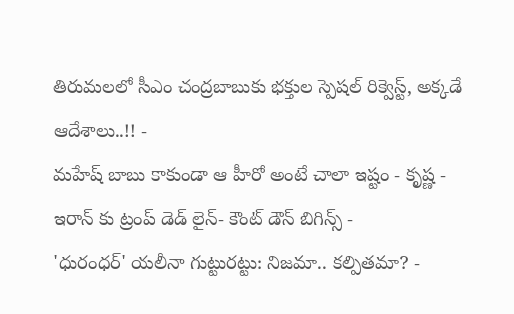తిరుమలలో సీఎం చంద్రబాబుకు భక్తుల స్పెషల్ రిక్వెస్ట్, అక్కడే ఆదేశాలు..!! -
మహేష్ బాబు కాకుండా ఆ హీరో అంటే చాలా ఇష్టం - కృష్ణ -
ఇరాన్ కు ట్రంప్ డెడ్ లైన్- కౌంట్ డౌన్ బిగిన్స్ -
'ధురంధర్' యలీనా గుట్టురట్టు: నిజమా.. కల్పితమా? -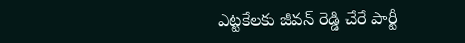ఎట్టకేలకు జీవన్ రెడ్డి చేరే పార్టీ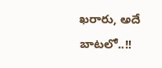ఖరారు, అదే బాటలో..!!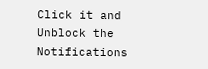Click it and Unblock the Notifications